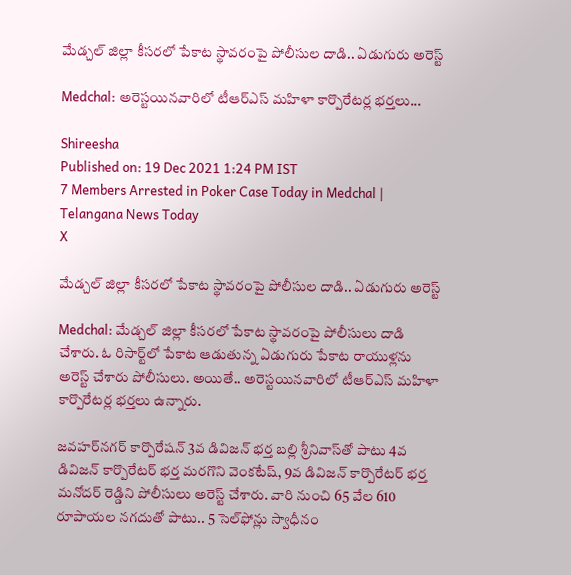మేడ్చల్‌ జిల్లా కీసరలో పేకాట స్థావరంపై పోలీసుల దాడి.. ఏడుగురు అరెస్ట్

Medchal: అరెస్టయినవారిలో టీఆర్‌ఎస్‌ మహిళా కార్పొరేటర్ల భర్తలు...

Shireesha
Published on: 19 Dec 2021 1:24 PM IST
7 Members Arrested in Poker Case Today in Medchal | Telangana News Today
X

మేడ్చల్‌ జిల్లా కీసరలో పేకాట స్థావరంపై పోలీసుల దాడి.. ఏడుగురు అరెస్ట్

Medchal: మేడ్చల్‌ జిల్లా కీసరలో పేకాట స్థావరంపై పోలీసులు దాడి చేశారు. ఓ రిసార్ట్‌లో పేకాట ఆడుతున్న ఏడుగురు పేకాట రాయుళ్లను అరెస్ట్ చేశారు పోలీసులు. అయితే.. అరెస్టయినవారిలో టీఆర్‌ఎస్‌ మహిళా కార్పొరేటర్ల భర్తలు ఉన్నారు.

జవహర్‌నగర్‌ కార్పొరేషన్‌ 3వ డివిజన్‌ భర్త బల్లి శ్రీనివాస్‌తో పాటు 4వ డివిజన్‌ కార్పొరేటర్‌ భర్త మరగొని వెంకటేష్‌, 9వ డివిజన్‌ కార్పొరేటర్‌ భర్త మనోదర్‌ రెడ్డిని పోలీసులు అరెస్ట్ చేశారు. వారి నుంచి 65 వేల 610 రూపాయల నగదుతో పాటు.. 5 సెల్‌ఫోన్లు స్వాధీనం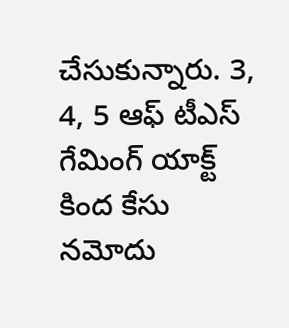చేసుకున్నారు. 3, 4, 5 ఆఫ్‌ టీఎస్‌ గేమింగ్‌ యాక్ట్‌ కింద కేసు నమోదు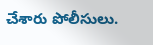చేశారు పోలీసులు.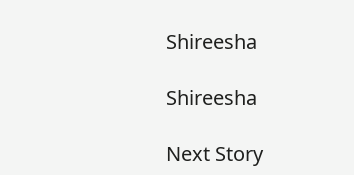Shireesha

Shireesha

Next Story